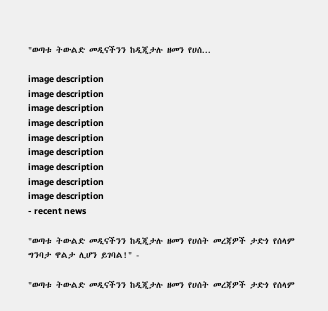"ወጣቱ ትውልድ መዲናችንን ከዲጂታሉ ዘመን የሀሰ...

image description
image description
image description
image description
image description
image description
image description
image description
image description
- recent news

"ወጣቱ ትውልድ መዲናችንን ከዲጂታሉ ዘመን የሀሰት መረጃዎች ታድጎ የሰላም ግንባታ ዋልታ ሊሆን ይገባል!" -

"ወጣቱ ትውልድ መዲናችንን ከዲጂታሉ ዘመን የሀሰት መረጃዎች ታድጎ የሰላም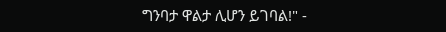ግንባታ ዋልታ ሊሆን ይገባል!" -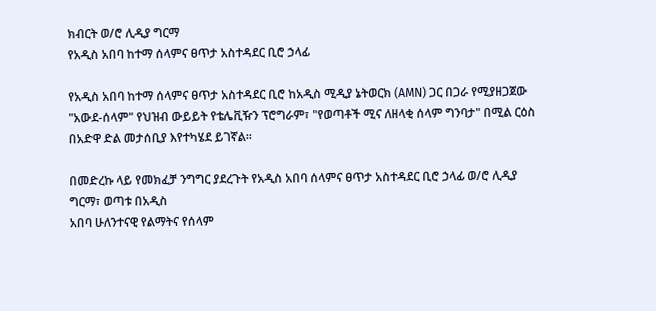ክብርት ወ/ሮ ሊዲያ ግርማ
የአዲስ አበባ ከተማ ሰላምና ፀጥታ አስተዳደር ቢሮ ኃላፊ

የአዲስ አበባ ከተማ ሰላምና ፀጥታ አስተዳደር ቢሮ ከአዲስ ሚዲያ ኔትወርክ (AMN) ጋር በጋራ የሚያዘጋጀው "አውደ-ሰላም" የህዝብ ውይይት የቴሌቪዥን ፕሮግራም፣ "የወጣቶች ሚና ለዘላቂ ሰላም ግንባታ" በሚል ርዕስ በአድዋ ድል መታሰቢያ እየተካሄደ ይገኛል።

በመድረኩ ላይ የመክፈቻ ንግግር ያደረጉት የአዲስ አበባ ሰላምና ፀጥታ አስተዳደር ቢሮ ኃላፊ ወ/ሮ ሊዲያ ግርማ፣ ወጣቱ በአዲስ
አበባ ሁለንተናዊ የልማትና የሰላም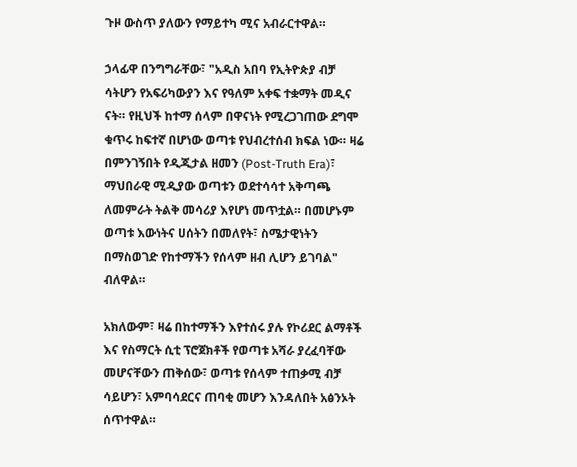ጉዞ ውስጥ ያለውን የማይተካ ሚና አብራርተዋል።

ኃላፊዋ በንግግራቸው፣ "አዲስ አበባ የኢትዮጵያ ብቻ ሳትሆን የአፍሪካውያን እና የዓለም አቀፍ ተቋማት መዲና ናት። የዚህች ከተማ ሰላም በዋናነት የሚረጋገጠው ደግሞ ቁጥሩ ከፍተኛ በሆነው ወጣቱ የህብረተሰብ ክፍል ነው። ዛሬ በምንገኝበት የዲጂታል ዘመን (Post-Truth Era)፣ ማህበራዊ ሚዲያው ወጣቱን ወደተሳሳተ አቅጣጫ ለመምራት ትልቅ መሳሪያ እየሆነ መጥቷል። በመሆኑም ወጣቱ እውነትና ሀሰትን በመለየት፣ ስሜታዊነትን በማስወገድ የከተማችን የሰላም ዘብ ሊሆን ይገባል" ብለዋል።

አክለውም፣ ዛሬ በከተማችን እየተሰሩ ያሉ የኮሪደር ልማቶች እና የስማርት ሲቲ ፕሮጀክቶች የወጣቱ አሻራ ያረፈባቸው መሆናቸውን ጠቅሰው፣ ወጣቱ የሰላም ተጠቃሚ ብቻ ሳይሆን፣ አምባሳደርና ጠባቂ መሆን እንዳለበት አፅንኦት ሰጥተዋል።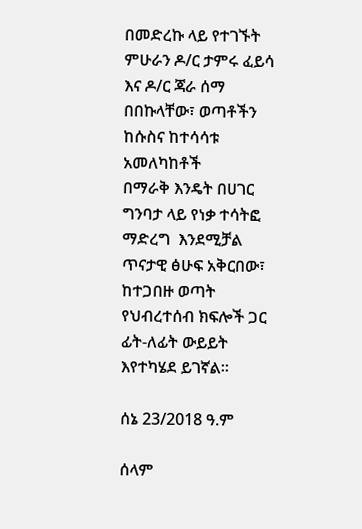በመድረኩ ላይ የተገኙት ምሁራን ዶ/ር ታምሩ ፈይሳ እና ዶ/ር ጃራ ሰማ በበኩላቸው፣ ወጣቶችን ከሱስና ከተሳሳቱ አመለካከቶች
በማራቅ እንዴት በሀገር ግንባታ ላይ የነቃ ተሳትፎ ማድረግ  እንደሚቻል ጥናታዊ ፅሁፍ አቅርበው፣ ከተጋበዙ ወጣት የህብረተሰብ ክፍሎች ጋር ፊት-ለፊት ውይይት እየተካሄደ ይገኛል።

ሰኔ 23/2018 ዓ.ም

ሰላም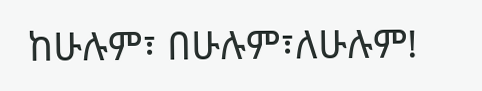ከሁሉም፣ በሁሉም፣ለሁሉም!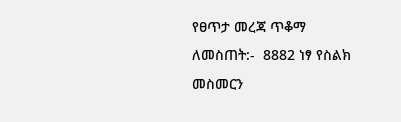የፀጥታ መረጃ ጥቆማ ለመስጠት:-  8882 ነፃ የስልክ መስመርን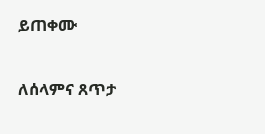ይጠቀሙ

ለሰላምና ጸጥታ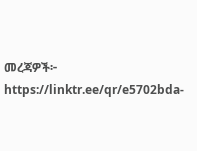መረጃዎች፦
https://linktr.ee/qr/e5702bda-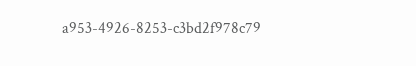a953-4926-8253-c3bd2f978c79